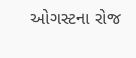ઓગસ્ટના રોજ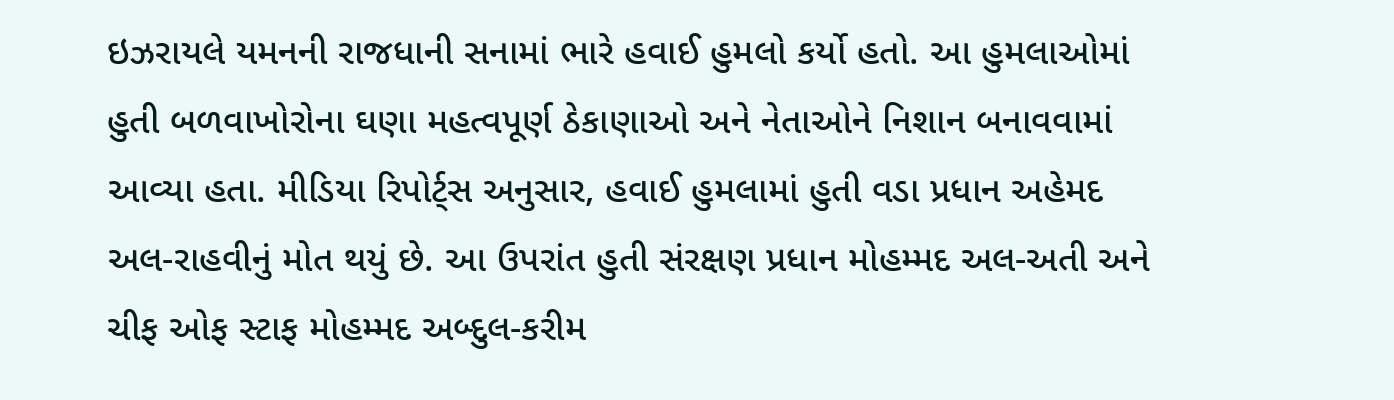ઇઝરાયલે યમનની રાજધાની સનામાં ભારે હવાઈ હુમલો કર્યો હતો. આ હુમલાઓમાં હુતી બળવાખોરોના ઘણા મહત્વપૂર્ણ ઠેકાણાઓ અને નેતાઓને નિશાન બનાવવામાં આવ્યા હતા. મીડિયા રિપોર્ટ્સ અનુસાર, હવાઈ હુમલામાં હુતી વડા પ્રધાન અહેમદ અલ-રાહવીનું મોત થયું છે. આ ઉપરાંત હુતી સંરક્ષણ પ્રધાન મોહમ્મદ અલ-અતી અને ચીફ ઓફ સ્ટાફ મોહમ્મદ અબ્દુલ-કરીમ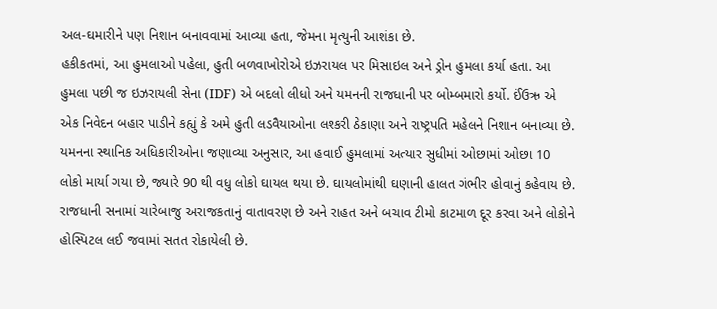અલ-ઘમારીને પણ નિશાન બનાવવામાં આવ્યા હતા, જેમના મૃત્યુની આશંકા છે.
હકીકતમાં, આ હુમલાઓ પહેલા, હુતી બળવાખોરોએ ઇઝરાયલ પર મિસાઇલ અને ડ્રોન હુમલા કર્યા હતા. આ હુમલા પછી જ ઇઝરાયલી સેના (IDF) એ બદલો લીધો અને યમનની રાજધાની પર બોમ્બમારો કર્યો. ઈંઉઋ એ એક નિવેદન બહાર પાડીને કહ્યું કે અમે હુતી લડવૈયાઓના લશ્કરી ઠેકાણા અને રાષ્ટ્રપતિ મહેલને નિશાન બનાવ્યા છે.
યમનના સ્થાનિક અધિકારીઓના જણાવ્યા અનુસાર, આ હવાઈ હુમલામાં અત્યાર સુધીમાં ઓછામાં ઓછા 10 લોકો માર્યા ગયા છે, જ્યારે 90 થી વધુ લોકો ઘાયલ થયા છે. ઘાયલોમાંથી ઘણાની હાલત ગંભીર હોવાનું કહેવાય છે. રાજધાની સનામાં ચારેબાજુ અરાજકતાનું વાતાવરણ છે અને રાહત અને બચાવ ટીમો કાટમાળ દૂર કરવા અને લોકોને હોસ્પિટલ લઈ જવામાં સતત રોકાયેલી છે.